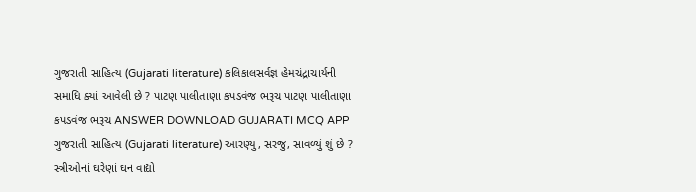ગુજરાતી સાહિત્ય (Gujarati literature) કલિકાલસર્વજ્ઞ હેમચંદ્રાચાર્યની સમાધિ ક્યાં આવેલી છે ? પાટણ પાલીતાણા કપડવંજ ભરૂચ પાટણ પાલીતાણા કપડવંજ ભરૂચ ANSWER DOWNLOAD GUJARATI MCQ APP
ગુજરાતી સાહિત્ય (Gujarati literature) આરણ્યુ, સરજુ, સાવળ્યું શું છે ? સ્ત્રીઓનાં ઘરેણાં ઘન વાદ્યો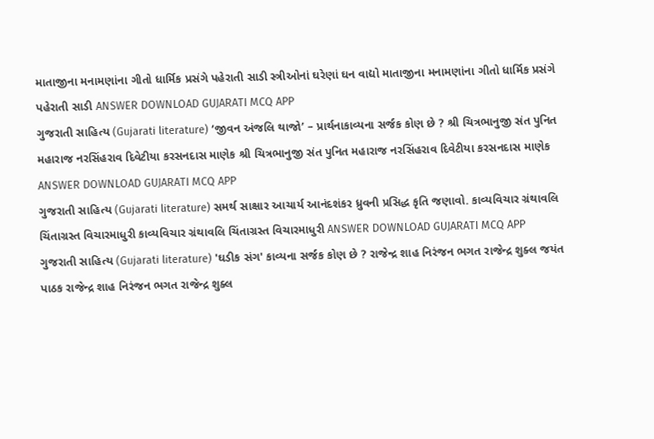માતાજીના મનામણાંના ગીતો ધાર્મિક પ્રસંગે પહેરાતી સાડી સ્ત્રીઓનાં ઘરેણાં ઘન વાદ્યો માતાજીના મનામણાંના ગીતો ધાર્મિક પ્રસંગે પહેરાતી સાડી ANSWER DOWNLOAD GUJARATI MCQ APP
ગુજરાતી સાહિત્ય (Gujarati literature) ‘જીવન અંજલિ થાજો’ – પ્રાર્થનાકાવ્યના સર્જક કોણ છે ? શ્રી ચિત્રભાનુજી સંત પુનિત મહારાજ નરસિંહરાવ દિવેટીયા કરસનદાસ માણેક શ્રી ચિત્રભાનુજી સંત પુનિત મહારાજ નરસિંહરાવ દિવેટીયા કરસનદાસ માણેક ANSWER DOWNLOAD GUJARATI MCQ APP
ગુજરાતી સાહિત્ય (Gujarati literature) સમર્થ સાક્ષાર આચાર્ય આનંદશંકર ધ્રુવની પ્રસિદ્ધ કૃતિ જણાવો. કાવ્યવિચાર ગ્રંથાવલિ ચિંતાગ્રસ્ત વિચારમાધુરી કાવ્યવિચાર ગ્રંથાવલિ ચિંતાગ્રસ્ત વિચારમાધુરી ANSWER DOWNLOAD GUJARATI MCQ APP
ગુજરાતી સાહિત્ય (Gujarati literature) 'ઘડીક સંગ' કાવ્યના સર્જક કોણ છે ? રાજેન્દ્ર શાહ નિરંજન ભગત રાજેન્દ્ર શુક્લ જયંત પાઠક રાજેન્દ્ર શાહ નિરંજન ભગત રાજેન્દ્ર શુક્લ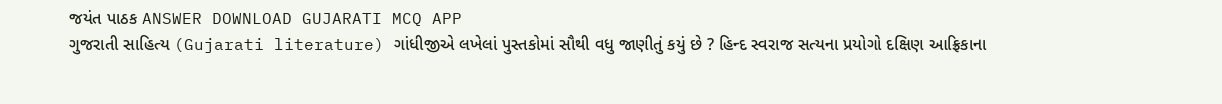જયંત પાઠક ANSWER DOWNLOAD GUJARATI MCQ APP
ગુજરાતી સાહિત્ય (Gujarati literature) ગાંધીજીએ લખેલાં પુસ્તકોમાં સૌથી વધુ જાણીતું કયું છે ? હિન્દ સ્વરાજ સત્યના પ્રયોગો દક્ષિણ આફ્રિકાના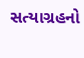સત્યાગ્રહનો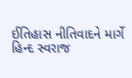ઈતિહાસ નીતિવાદને માર્ગે હિન્દ સ્વરાજ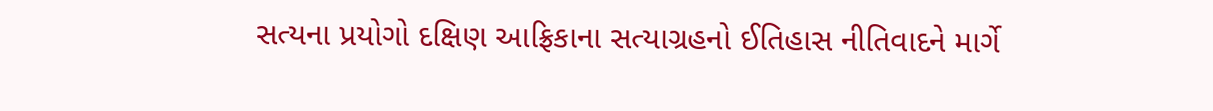સત્યના પ્રયોગો દક્ષિણ આફ્રિકાના સત્યાગ્રહનો ઈતિહાસ નીતિવાદને માર્ગે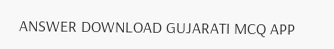ANSWER DOWNLOAD GUJARATI MCQ APP